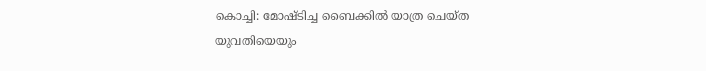കൊച്ചി: മോഷ്ടിച്ച ബൈക്കിൽ യാത്ര ചെയ്ത യുവതിയെയും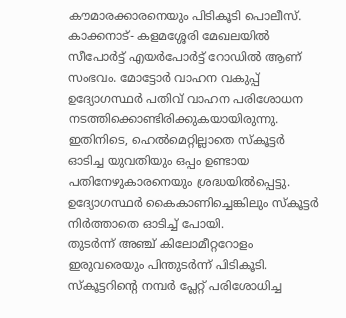കൗമാരക്കാരനെയും പിടികൂടി പൊലീസ്. കാക്കനാട്- കളമശ്ശേരി മേഖലയിൽ സീപോർട്ട് എയർപോർട്ട് റോഡിൽ ആണ് സംഭവം. മോട്ടോർ വാഹന വകുപ്പ് ഉദ്യോഗസ്ഥർ പതിവ് വാഹന പരിശോധന നടത്തിക്കൊണ്ടിരിക്കുകയായിരുന്നു. ഇതിനിടെ, ഹെൽമെറ്റില്ലാതെ സ്കൂട്ടർ ഓടിച്ച യുവതിയും ഒപ്പം ഉണ്ടായ പതിനേഴുകാരനെയും ശ്രദ്ധയിൽപ്പെട്ടു. ഉദ്യോഗസ്ഥർ കൈകാണിച്ചെങ്കിലും സ്കൂട്ടർ നിർത്താതെ ഓടിച്ച് പോയി.
തുടർന്ന് അഞ്ച് കിലോമീറ്ററോളം ഇരുവരെയും പിന്തുടർന്ന് പിടികൂടി. സ്കൂട്ടറിന്റെ നമ്പർ പ്ലേറ്റ് പരിശോധിച്ച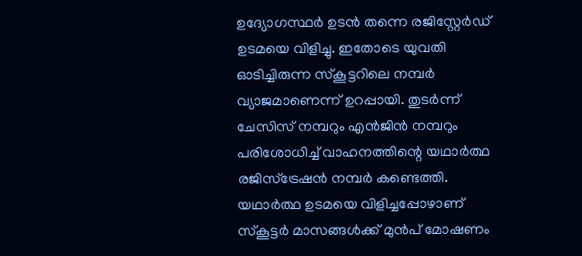ഉദ്യോഗസ്ഥർ ഉടൻ തന്നെ രജിസ്റ്റേർഡ് ഉടമയെ വിളിച്ചു. ഇതോടെ യുവതി ഓടിച്ചിരുന്ന സ്കൂട്ടറിലെ നമ്പർ വ്യാജമാണെന്ന് ഉറപ്പായി. തുടർന്ന് ചേസിസ് നമ്പറും എൻജിൻ നമ്പറും പരിശോധിച്ച് വാഹനത്തിന്റെ യഥാർത്ഥ രജിസ്ട്രേഷൻ നമ്പർ കണ്ടെത്തി.
യഥാർത്ഥ ഉടമയെ വിളിച്ചപ്പോഴാണ് സ്കൂട്ടർ മാസങ്ങൾക്ക് മുൻപ് മോഷണം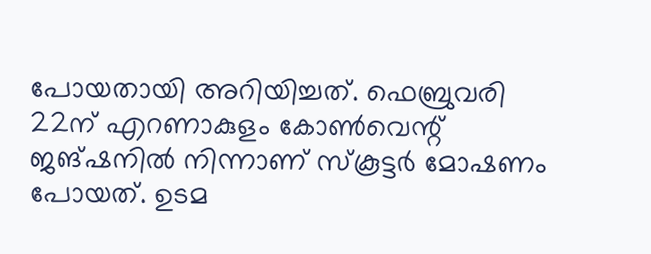പോയതായി അറിയിച്ചത്. ഫെബ്രുവരി 22ന് എറണാകുളം കോൺവെന്റ് ജങ്ഷനിൽ നിന്നാണ് സ്കൂട്ടർ മോഷണം പോയത്. ഉടമ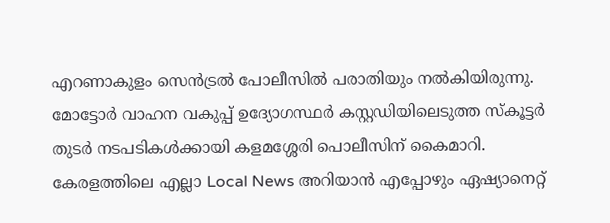എറണാകുളം സെൻട്രൽ പോലീസിൽ പരാതിയും നൽകിയിരുന്നു. മോട്ടോർ വാഹന വകുപ്പ് ഉദ്യോഗസ്ഥർ കസ്റ്റഡിയിലെടുത്ത സ്കൂട്ടർ തുടർ നടപടികൾക്കായി കളമശ്ശേരി പൊലീസിന് കൈമാറി.
കേരളത്തിലെ എല്ലാ Local News അറിയാൻ എപ്പോഴും ഏഷ്യാനെറ്റ്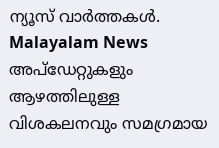ന്യൂസ് വാർത്തകൾ. Malayalam News അപ്ഡേറ്റുകളും ആഴത്തിലുള്ള വിശകലനവും സമഗ്രമായ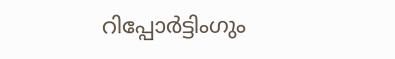റിപ്പോർട്ടിംഗും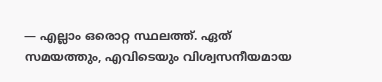— എല്ലാം ഒരൊറ്റ സ്ഥലത്ത്. ഏത് സമയത്തും, എവിടെയും വിശ്വസനീയമായ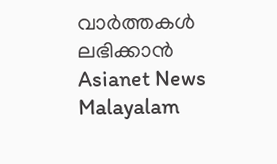വാർത്തകൾ ലഭിക്കാൻ Asianet News Malayalam